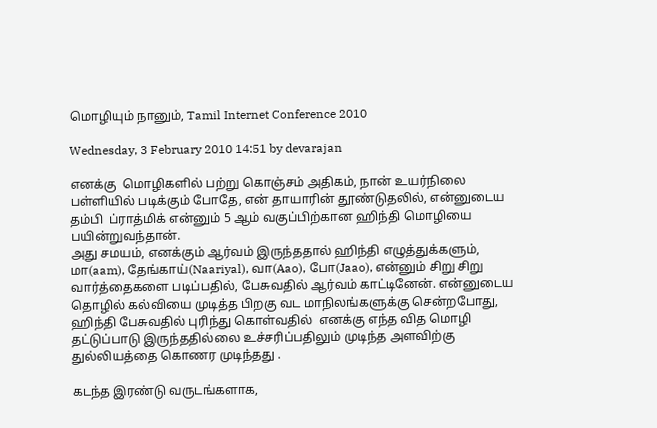மொழியும் நானும், Tamil Internet Conference 2010

Wednesday, 3 February 2010 14:51 by devarajan

எனக்கு  மொழிகளில் பற்று கொஞ்சம் அதிகம், நான் உயர்நிலை பள்ளியில் படிக்கும் போதே, என் தாயாரின் தூண்டுதலில், என்னுடைய தம்பி  ப்ராத்மிக் என்னும் 5 ஆம் வகுப்பிற்கான ஹிந்தி மொழியை பயின்றுவந்தான்.
அது சமயம், எனக்கும் ஆர்வம் இருந்ததால் ஹிந்தி எழுத்துக்களும், மா(aam), தேங்காய்(Naariyal), வா(Aao), போ(Jaao), என்னும் சிறு சிறு வார்த்தைகளை படிப்பதில், பேசுவதில் ஆர்வம் காட்டினேன். என்னுடைய தொழில் கல்வியை முடித்த பிறகு வட மாநிலங்களுக்கு சென்றபோது, ஹிந்தி பேசுவதில் புரிந்து கொள்வதில்  எனக்கு எந்த வித மொழி தட்டுப்பாடு இருந்ததில்லை உச்சரிப்பதிலும் முடிந்த அளவிற்கு துல்லியத்தை கொணர முடிந்தது .

கடந்த இரண்டு வருடங்களாக,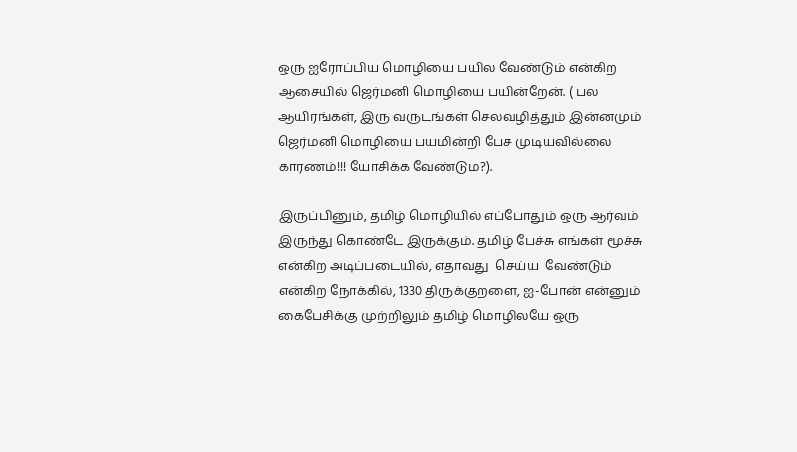ஒரு ஐரோப்பிய மொழியை பயில வேண்டும் என்கிற  ஆசையில் ஜெர்மனி மொழியை பயின்றேன். ( பல ஆயிரங்கள், இரு வருடங்கள் செலவழித்தும் இன்னமும் ஜெர்மனி மொழியை பயமின்றி பேச முடியவில்லை காரணம்!!! யோசிக்க வேண்டும?).

இருப்பினும், தமிழ் மொழியில் எப்போதும் ஒரு ஆர்வம் இருந்து கொண்டே இருக்கும். தமிழ் பேச்சு எங்கள் மூச்சு என்கிற அடிப்படையில், எதாவது  செய்ய  வேண்டும் என்கிற நோக்கில், 1330 திருக்குறளை, ஐ-போன் என்னும் கைபேசிக்கு முற்றிலும் தமிழ் மொழிலயே ஒரு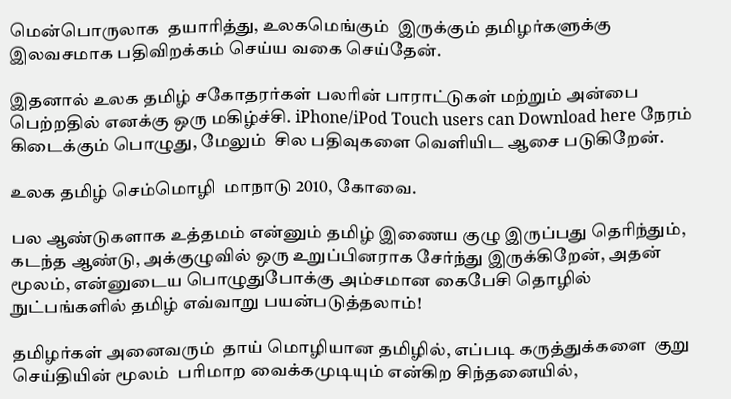மென்பொருலாக  தயாரித்து, உலகமெங்கும்  இருக்கும் தமிழர்களுக்கு இலவசமாக பதிவிறக்கம் செய்ய வகை செய்தேன்.

இதனால் உலக தமிழ் சகோதரர்கள் பலரின் பாராட்டுகள் மற்றும் அன்பை பெற்றதில் எனக்கு ஒரு மகிழ்ச்சி. iPhone/iPod Touch users can Download here நேரம் கிடைக்கும் பொழுது, மேலும்  சில பதிவுகளை வெளியிட ஆசை படுகிறேன்.

உலக தமிழ் செம்மொழி  மாநாடு 2010, கோவை.

பல ஆண்டுகளாக உத்தமம் என்னும் தமிழ் இணைய குழு இருப்பது தெரிந்தும், கடந்த ஆண்டு, அக்குழுவில் ஒரு உறுப்பினராக சேர்ந்து இருக்கிறேன், அதன் மூலம், என்னுடைய பொழுதுபோக்கு அம்சமான கைபேசி தொழில் நுட்பங்களில் தமிழ் எவ்வாறு பயன்படுத்தலாம்!

தமிழர்கள் அனைவரும்  தாய் மொழியான தமிழில், எப்படி கருத்துக்களை  குறு செய்தியின் மூலம்  பரிமாற வைக்கமுடியும் என்கிற சிந்தனையில்,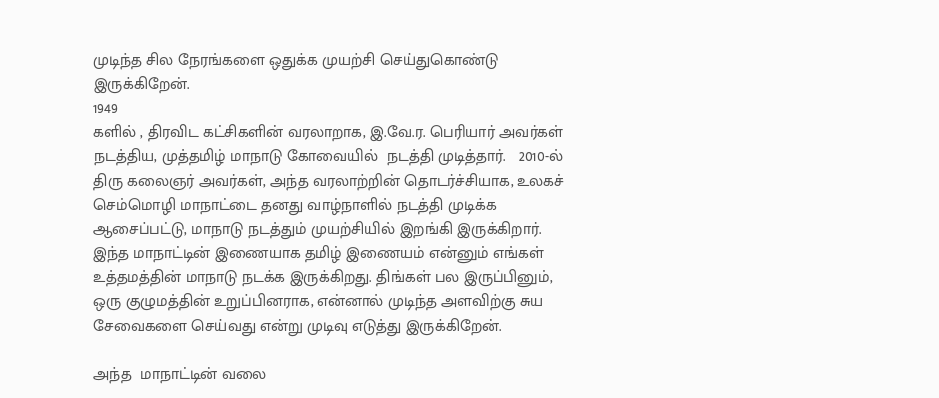முடிந்த சில நேரங்களை ஒதுக்க முயற்சி செய்துகொண்டு இருக்கிறேன்.
1949
களில் , திரவிட கட்சிகளின் வரலாறாக, இ.வே.ர. பெரியார் அவர்கள் நடத்திய, முத்தமிழ் மாநாடு கோவையில்  நடத்தி முடித்தார்.   2010-ல் திரு கலைஞர் அவர்கள், அந்த வரலாற்றின் தொடர்ச்சியாக, உலகச் செம்மொழி மாநாட்டை தனது வாழ்நாளில் நடத்தி முடிக்க ஆசைப்பட்டு, மாநாடு நடத்தும் முயற்சியில் இறங்கி இருக்கிறார். இந்த மாநாட்டின் இணையாக தமிழ் இணையம் என்னும் எங்கள் உத்தமத்தின் மாநாடு நடக்க இருக்கிறது. திங்கள் பல இருப்பினும், ஒரு குழுமத்தின் உறுப்பினராக, என்னால் முடிந்த அளவிற்கு சுய சேவைகளை செய்வது என்று முடிவு எடுத்து இருக்கிறேன்.

அந்த  மாநாட்டின் வலை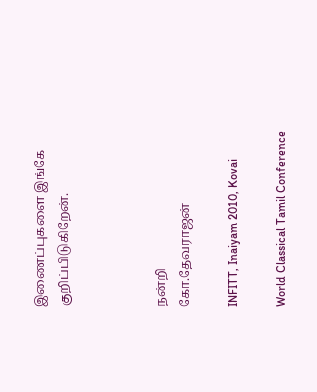இணைப்புகளை இங்கே குறிப்பிடுகிறேன்.



நன்றி
கோ.தேவராஜன்

INFITT, Inaiyam 2010, Kovai

World Classical Tamil Conference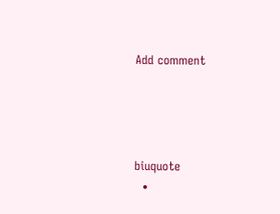Add comment




biuquote
  •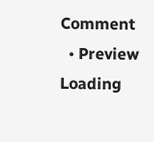Comment
  • Preview
Loading